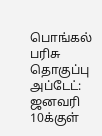பொங்கல் பரிசு தொகுப்பு அப்டேட்: ஜனவரி 10க்குள்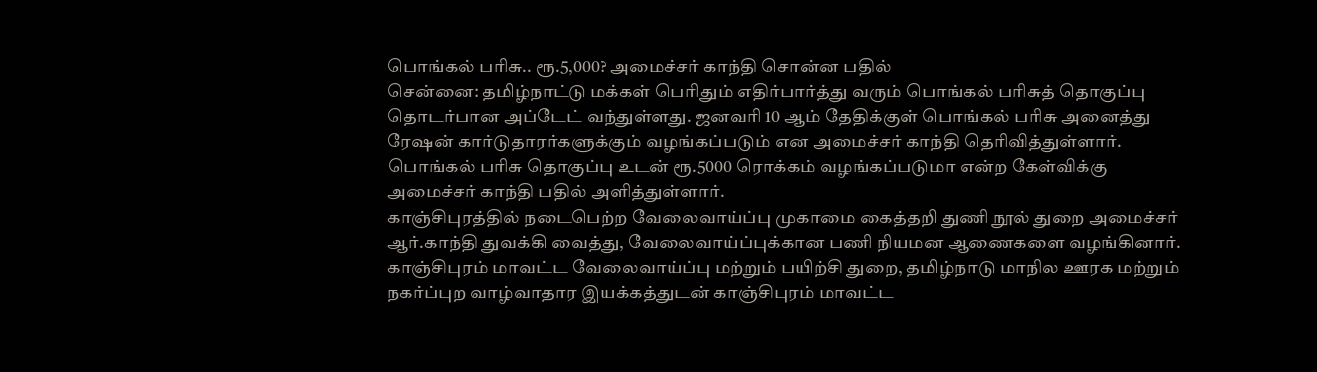பொங்கல் பரிசு.. ரூ.5,000? அமைச்சர் காந்தி சொன்ன பதில்
சென்னை: தமிழ்நாட்டு மக்கள் பெரிதும் எதிர்பார்த்து வரும் பொங்கல் பரிசுத் தொகுப்பு தொடர்பான அப்டேட் வந்துள்ளது. ஜனவரி 10 ஆம் தேதிக்குள் பொங்கல் பரிசு அனைத்து ரேஷன் கார்டுதாரர்களுக்கும் வழங்கப்படும் என அமைச்சர் காந்தி தெரிவித்துள்ளார். பொங்கல் பரிசு தொகுப்பு உடன் ரூ.5000 ரொக்கம் வழங்கப்படுமா என்ற கேள்விக்கு அமைச்சர் காந்தி பதில் அளித்துள்ளார்.
காஞ்சிபுரத்தில் நடைபெற்ற வேலைவாய்ப்பு முகாமை கைத்தறி துணி நூல் துறை அமைச்சர் ஆர்.காந்தி துவக்கி வைத்து, வேலைவாய்ப்புக்கான பணி நியமன ஆணைகளை வழங்கினார். காஞ்சிபுரம் மாவட்ட வேலைவாய்ப்பு மற்றும் பயிற்சி துறை, தமிழ்நாடு மாநில ஊரக மற்றும் நகர்ப்புற வாழ்வாதார இயக்கத்துடன் காஞ்சிபுரம் மாவட்ட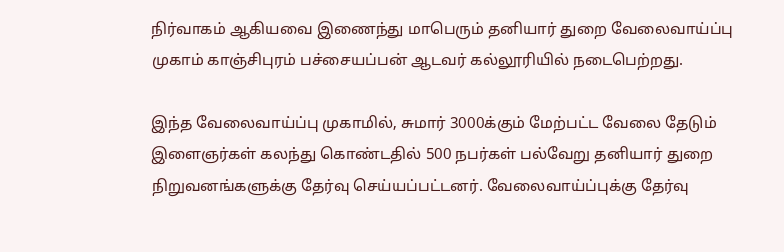நிர்வாகம் ஆகியவை இணைந்து மாபெரும் தனியார் துறை வேலைவாய்ப்பு முகாம் காஞ்சிபுரம் பச்சையப்பன் ஆடவர் கல்லூரியில் நடைபெற்றது.

இந்த வேலைவாய்ப்பு முகாமில், சுமார் 3000க்கும் மேற்பட்ட வேலை தேடும் இளைஞர்கள் கலந்து கொண்டதில் 500 நபர்கள் பல்வேறு தனியார் துறை நிறுவனங்களுக்கு தேர்வு செய்யப்பட்டனர். வேலைவாய்ப்புக்கு தேர்வு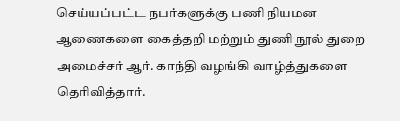செய்யப்பட்ட நபர்களுக்கு பணி நியமன ஆணைகளை கைத்தறி மற்றும் துணி நூல் துறை அமைச்சர் ஆர். காந்தி வழங்கி வாழ்த்துகளை தெரிவித்தார்.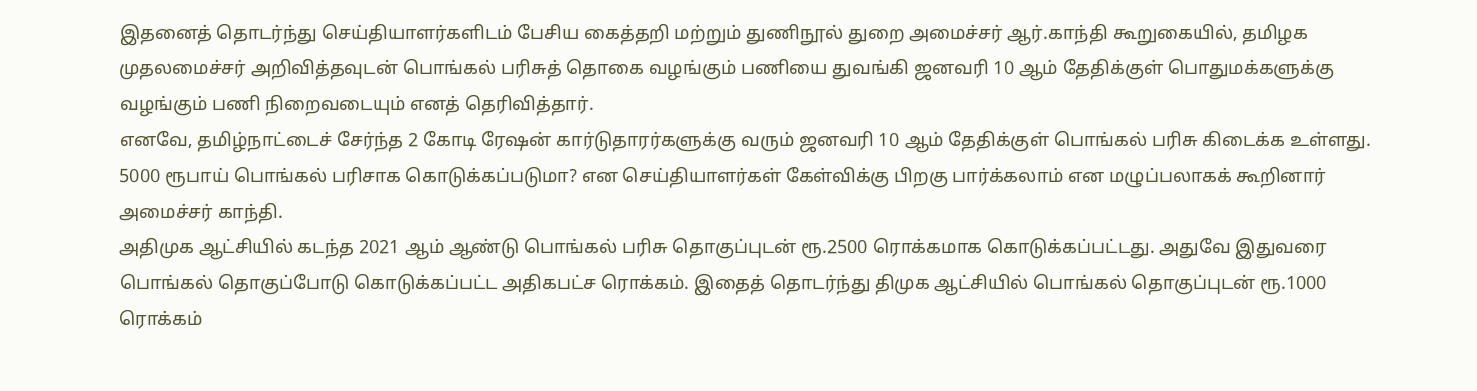இதனைத் தொடர்ந்து செய்தியாளர்களிடம் பேசிய கைத்தறி மற்றும் துணிநூல் துறை அமைச்சர் ஆர்.காந்தி கூறுகையில், தமிழக முதலமைச்சர் அறிவித்தவுடன் பொங்கல் பரிசுத் தொகை வழங்கும் பணியை துவங்கி ஜனவரி 10 ஆம் தேதிக்குள் பொதுமக்களுக்கு வழங்கும் பணி நிறைவடையும் எனத் தெரிவித்தார்.
எனவே, தமிழ்நாட்டைச் சேர்ந்த 2 கோடி ரேஷன் கார்டுதாரர்களுக்கு வரும் ஜனவரி 10 ஆம் தேதிக்குள் பொங்கல் பரிசு கிடைக்க உள்ளது. 5000 ரூபாய் பொங்கல் பரிசாக கொடுக்கப்படுமா? என செய்தியாளர்கள் கேள்விக்கு பிறகு பார்க்கலாம் என மழுப்பலாகக் கூறினார் அமைச்சர் காந்தி.
அதிமுக ஆட்சியில் கடந்த 2021 ஆம் ஆண்டு பொங்கல் பரிசு தொகுப்புடன் ரூ.2500 ரொக்கமாக கொடுக்கப்பட்டது. அதுவே இதுவரை பொங்கல் தொகுப்போடு கொடுக்கப்பட்ட அதிகபட்ச ரொக்கம். இதைத் தொடர்ந்து திமுக ஆட்சியில் பொங்கல் தொகுப்புடன் ரூ.1000 ரொக்கம்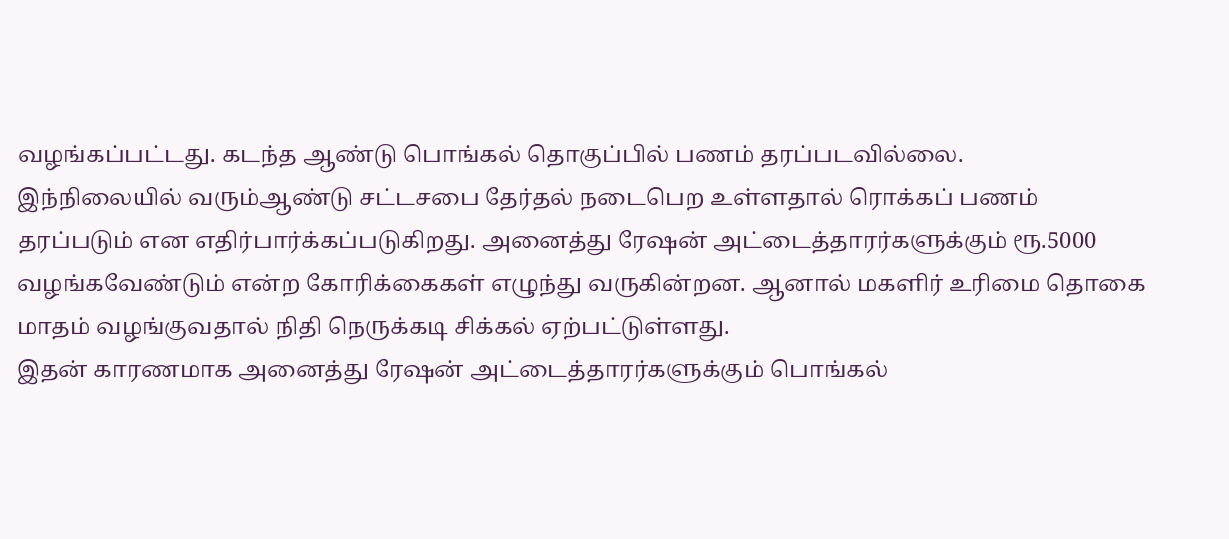வழங்கப்பட்டது. கடந்த ஆண்டு பொங்கல் தொகுப்பில் பணம் தரப்படவில்லை.
இந்நிலையில் வரும்ஆண்டு சட்டசபை தேர்தல் நடைபெற உள்ளதால் ரொக்கப் பணம் தரப்படும் என எதிர்பார்க்கப்படுகிறது. அனைத்து ரேஷன் அட்டைத்தாரர்களுக்கும் ரூ.5000 வழங்கவேண்டும் என்ற கோரிக்கைகள் எழுந்து வருகின்றன. ஆனால் மகளிர் உரிமை தொகை மாதம் வழங்குவதால் நிதி நெருக்கடி சிக்கல் ஏற்பட்டுள்ளது.
இதன் காரணமாக அனைத்து ரேஷன் அட்டைத்தாரர்களுக்கும் பொங்கல்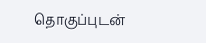தொகுப்புடன்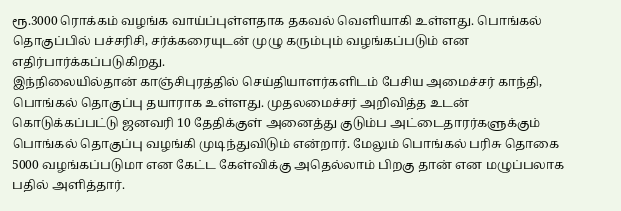ரூ.3000 ரொக்கம் வழங்க வாய்ப்புள்ளதாக தகவல் வெளியாகி உள்ளது. பொங்கல் தொகுப்பில் பச்சரிசி, சர்க்கரையுடன் முழு கரும்பும் வழங்கப்படும் என எதிர்பார்க்கப்படுகிறது.
இந்நிலையில்தான் காஞ்சிபுரத்தில் செய்தியாளர்களிடம் பேசிய அமைச்சர் காந்தி, பொங்கல் தொகுப்பு தயாராக உள்ளது. முதலமைச்சர் அறிவித்த உடன் கொடுக்கப்பட்டு ஜனவரி 10 தேதிக்குள் அனைத்து குடும்ப அட்டைதாரர்களுக்கும் பொங்கல் தொகுப்பு வழங்கி முடிந்துவிடும் என்றார். மேலும் பொங்கல் பரிசு தொகை 5000 வழங்கப்படுமா என கேட்ட கேள்விக்கு அதெல்லாம் பிறகு தான் என மழுப்பலாக பதில் அளித்தார்.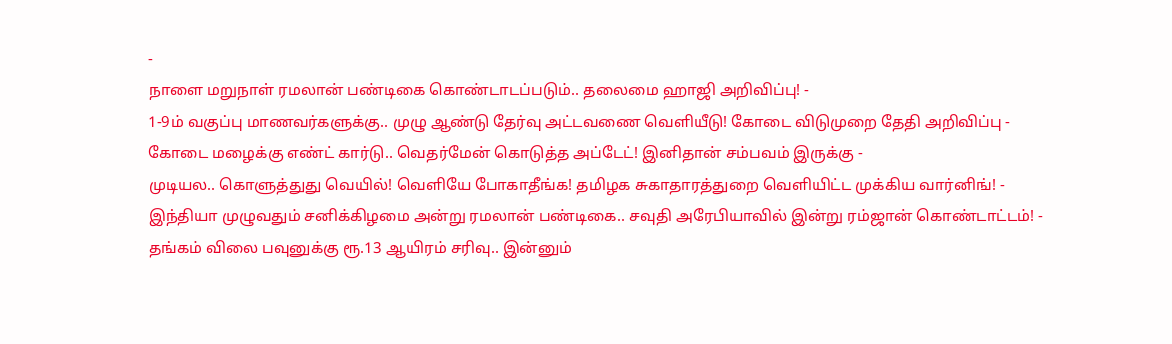-
நாளை மறுநாள் ரமலான் பண்டிகை கொண்டாடப்படும்.. தலைமை ஹாஜி அறிவிப்பு! -
1-9ம் வகுப்பு மாணவர்களுக்கு.. முழு ஆண்டு தேர்வு அட்டவணை வெளியீடு! கோடை விடுமுறை தேதி அறிவிப்பு -
கோடை மழைக்கு எண்ட் கார்டு.. வெதர்மேன் கொடுத்த அப்டேட்! இனிதான் சம்பவம் இருக்கு -
முடியல.. கொளுத்துது வெயில்! வெளியே போகாதீங்க! தமிழக சுகாதாரத்துறை வெளியிட்ட முக்கிய வார்னிங்! -
இந்தியா முழுவதும் சனிக்கிழமை அன்று ரமலான் பண்டிகை.. சவுதி அரேபியாவில் இன்று ரம்ஜான் கொண்டாட்டம்! -
தங்கம் விலை பவுனுக்கு ரூ.13 ஆயிரம் சரிவு.. இன்னும்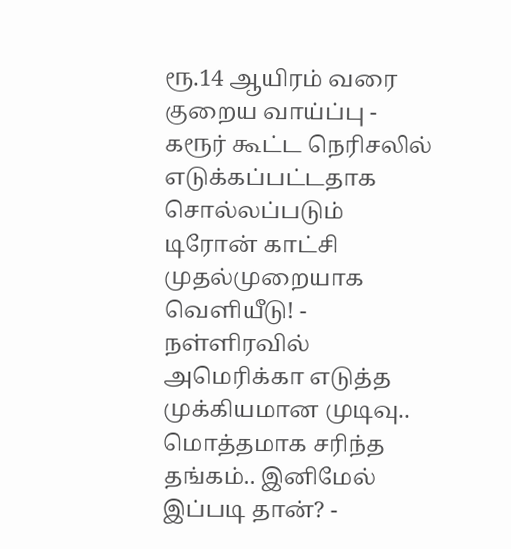ரூ.14 ஆயிரம் வரை குறைய வாய்ப்பு -
கரூர் கூட்ட நெரிசலில் எடுக்கப்பட்டதாக சொல்லப்படும் டிரோன் காட்சி முதல்முறையாக வெளியீடு! -
நள்ளிரவில் அமெரிக்கா எடுத்த முக்கியமான முடிவு.. மொத்தமாக சரிந்த தங்கம்.. இனிமேல் இப்படி தான்? -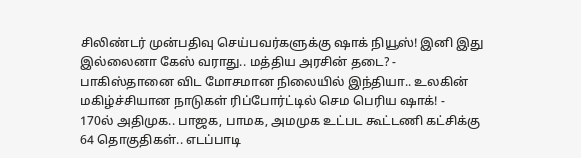சிலிண்டர் முன்பதிவு செய்பவர்களுக்கு ஷாக் நியூஸ்! இனி இது இல்லைனா கேஸ் வராது.. மத்திய அரசின் தடை? -
பாகிஸ்தானை விட மோசமான நிலையில் இந்தியா.. உலகின் மகிழ்ச்சியான நாடுகள் ரிப்போர்ட்டில் செம பெரிய ஷாக்! -
170ல் அதிமுக.. பாஜக, பாமக, அமமுக உட்பட கூட்டணி கட்சிக்கு 64 தொகுதிகள்.. எடப்பாடி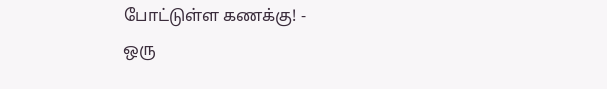போட்டுள்ள கணக்கு! -
ஒரு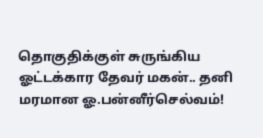தொகுதிக்குள் சுருங்கிய ஓட்டக்கார தேவர் மகன்.. தனி மரமான ஓ.பன்னீர்செல்வம்!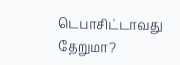டெபாசிட்டாவது தேறுமா?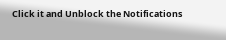Click it and Unblock the Notifications